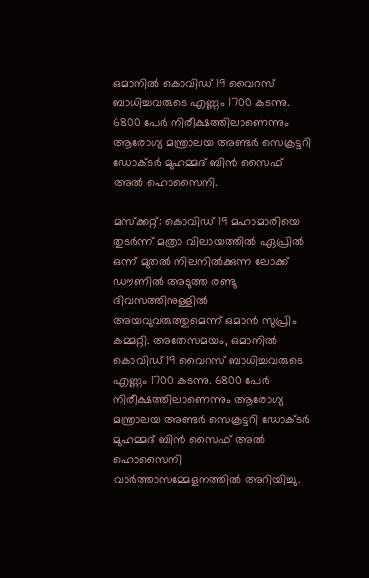ഒമാനിൽ കൊവിഡ് 19 വൈറസ്‌ ബാധിച്ചവരുടെ എണ്ണം 1700 കടന്നു. 6800 പേർ നിരീക്ഷത്തിലാണെന്നും ആരോഗ്യ മന്ത്രാലയ അണ്ടർ സെക്രട്ടറി ഡോക്ടർ മുഹമ്മദ് ബിൻ സൈഫ് അൽ ഹൊസൈനി.

മസ്ക്കറ്റ്: കൊവിഡ് 19 മഹാമാരിയെ തുട‍ര്‍ന്ന് മത്രാ വിലായത്തിൽ ഏപ്രിൽ ഒന്ന് മുതൽ നിലനിൽക്കുന്ന ലോക്ക് ഡൗണിൽ അടുത്ത രണ്ടു ദിവസത്തിനുള്ളിൽ അയവുവരുത്തുമെന്ന് ഒമാൻ സുപ്രിം കമ്മറ്റി. അതേസമയം, ഒമാനിൽ കൊവിഡ് 19 വൈറസ്‌ ബാധിച്ചവരുടെ എണ്ണം 1700 കടന്നു. 6800 പേർ നിരീക്ഷത്തിലാണെന്നും ആരോഗ്യ മന്ത്രാലയ അണ്ടർ സെക്രട്ടറി ഡോക്ടർ മുഹമ്മദ് ബിൻ സൈഫ് അൽ ഹൊസൈനി വാര്‍ത്താസമ്മേളനത്തില്‍ അറിയിച്ചു.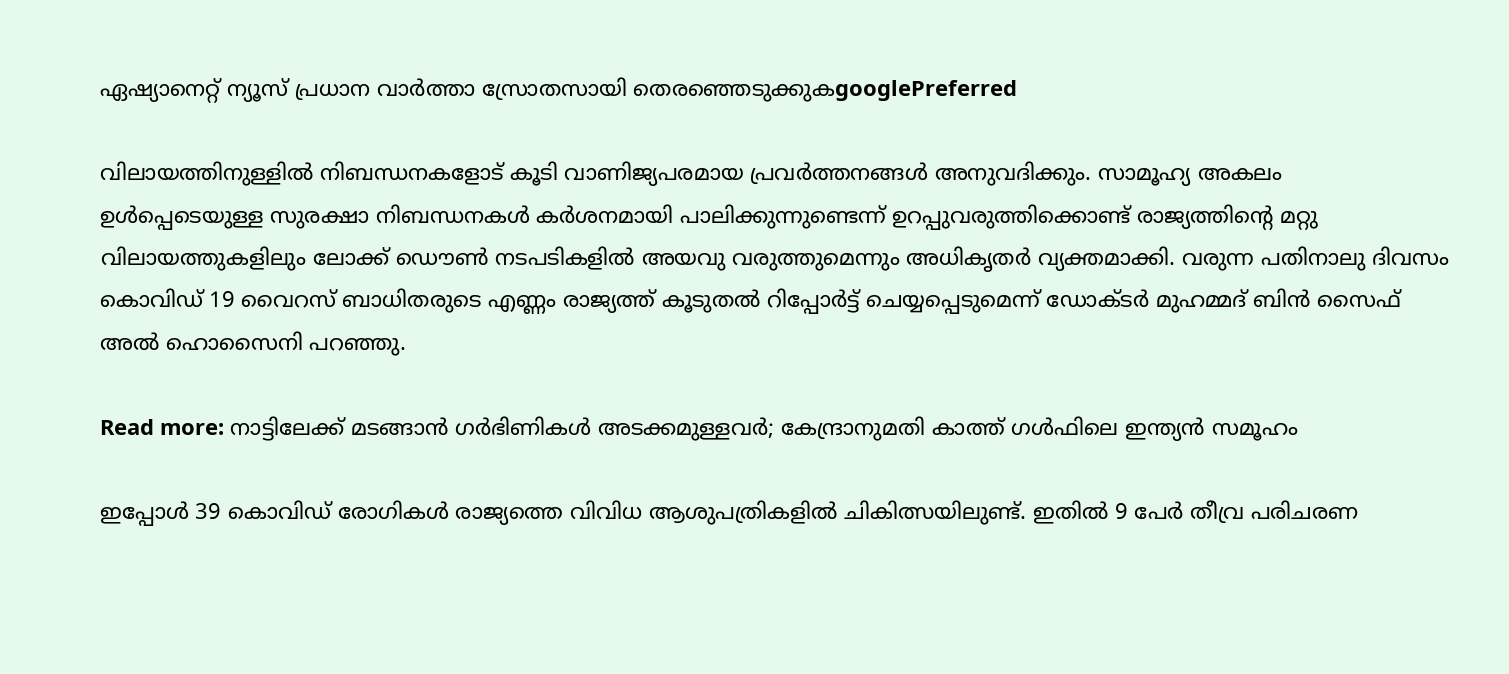ഏഷ്യാനെറ്റ് ന്യൂസ് പ്രധാന വാർത്താ സ്രോതസായി തെരഞ്ഞെടുക്കുകgooglePreferred

വിലായത്തിനുള്ളിൽ നിബന്ധനകളോട് കൂടി വാണിജ്യപരമായ പ്രവർത്തനങ്ങൾ അനുവദിക്കും. സാമൂഹ്യ അകലം ഉൾപ്പെടെയുള്ള സുരക്ഷാ നിബന്ധനകൾ കർശനമായി പാലിക്കുന്നുണ്ടെന്ന് ഉറപ്പുവരുത്തിക്കൊണ്ട് രാജ്യത്തിന്റെ മറ്റു വിലായത്തുകളിലും ലോക്ക് ഡൌൺ നടപടികളിൽ അയവു വരുത്തുമെന്നും അധികൃതർ വ്യക്തമാക്കി. വരുന്ന പതിനാലു ദിവസം കൊവിഡ് 19 വൈറസ്‌ ബാധിതരുടെ എണ്ണം രാജ്യത്ത് കൂടുതൽ റിപ്പോർട്ട് ചെയ്യപ്പെടുമെന്ന് ഡോക്ടർ മുഹമ്മദ് ബിൻ സൈഫ് അൽ ഹൊസൈനി പറഞ്ഞു.

Read more: നാട്ടിലേക്ക് മടങ്ങാന്‍ ഗര്‍ഭിണികള്‍ അടക്കമുള്ളവര്‍; കേന്ദ്രാനുമതി കാത്ത് ഗള്‍ഫിലെ ഇന്ത്യന്‍ സമൂഹം

ഇപ്പോൾ 39 കൊവിഡ് രോഗികൾ രാജ്യത്തെ വിവിധ ആശുപത്രികളിൽ ചികിത്സയിലുണ്ട്. ഇതിൽ 9 പേർ തീവ്ര പരിചരണ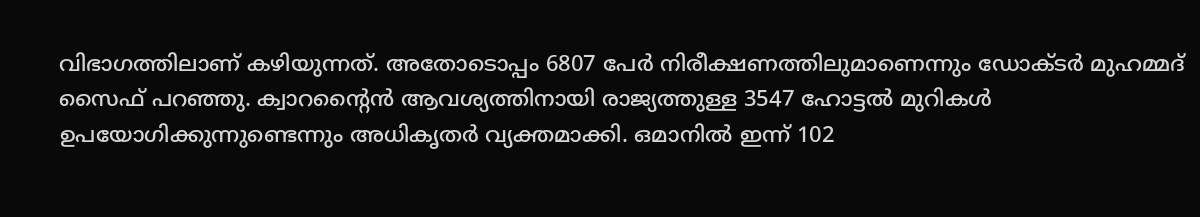വിഭാഗത്തിലാണ് കഴിയുന്നത്. അതോടൊപ്പം 6807 പേർ നിരീക്ഷണത്തിലുമാണെന്നും ഡോക്ടര്‍ മുഹമ്മദ് സൈഫ് പറഞ്ഞു. ക്വാറന്റൈൻ ആവശ്യത്തിനായി രാജ്യത്തുള്ള 3547 ഹോട്ടൽ മുറികൾ ഉപയോഗിക്കുന്നുണ്ടെന്നും അധികൃതർ വ്യക്തമാക്കി. ഒമാനിൽ ഇന്ന് 102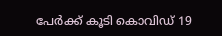പേർക്ക് കൂടി കൊവിഡ് 19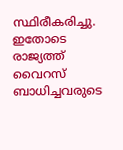സ്ഥിരീകരിച്ചു. ഇതോടെ രാജ്യത്ത് വൈറസ് ബാധിച്ചവരുടെ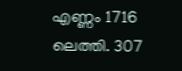എണ്ണം 1716 ലെത്തി. 307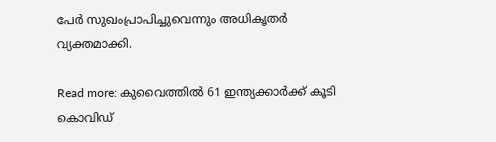പേർ സുഖംപ്രാപിച്ചുവെന്നും അധികൃതർ വ്യക്തമാക്കി.

Read more: കുവൈത്തിൽ 61 ഇന്ത്യക്കാര്‍ക്ക് കൂടി കൊവിഡ്